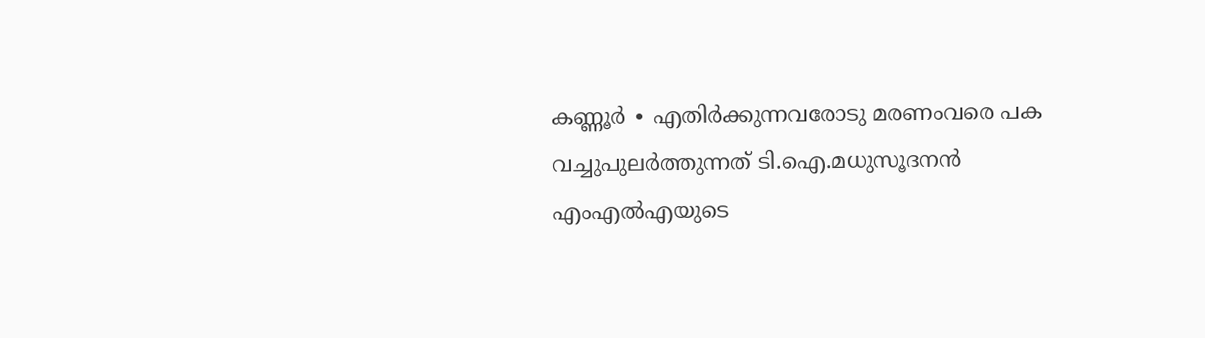കണ്ണൂർ ∙ എതിർക്കുന്നവരോടു മരണംവരെ പക വച്ചുപുലർത്തുന്നത് ടി.ഐ.മധുസൂദനൻ എംഎൽഎയുടെ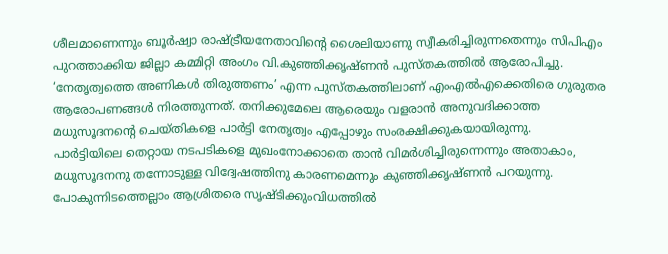ശീലമാണെന്നും ബൂർഷ്വാ രാഷ്ട്രീയനേതാവിന്റെ ശൈലിയാണു സ്വീകരിച്ചിരുന്നതെന്നും സിപിഎം പുറത്താക്കിയ ജില്ലാ കമ്മിറ്റി അംഗം വി.കുഞ്ഞിക്കൃഷ്ണൻ പുസ്തകത്തിൽ ആരോപിച്ചു. ‘നേതൃത്വത്തെ അണികൾ തിരുത്തണം’ എന്ന പുസ്തകത്തിലാണ് എംഎൽഎക്കെതിരെ ഗുരുതര ആരോപണങ്ങൾ നിരത്തുന്നത്. തനിക്കുമേലെ ആരെയും വളരാൻ അനുവദിക്കാത്ത മധുസൂദനന്റെ ചെയ്തികളെ പാർട്ടി നേതൃത്വം എപ്പോഴും സംരക്ഷിക്കുകയായിരുന്നു.
പാർട്ടിയിലെ തെറ്റായ നടപടികളെ മുഖംനോക്കാതെ താൻ വിമർശിച്ചിരുന്നെന്നും അതാകാം, മധുസൂദനനു തന്നോടുള്ള വിദ്വേഷത്തിനു കാരണമെന്നും കുഞ്ഞിക്കൃഷ്ണൻ പറയുന്നു.
പോകുന്നിടത്തെല്ലാം ആശ്രിതരെ സൃഷ്ടിക്കുംവിധത്തിൽ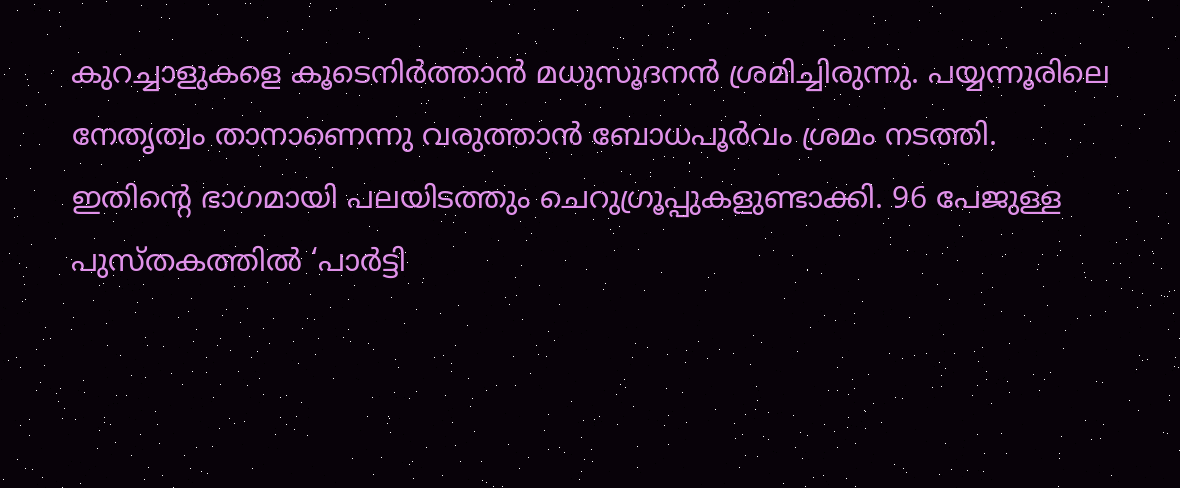കുറച്ചാളുകളെ കൂടെനിർത്താൻ മധുസൂദനൻ ശ്രമിച്ചിരുന്നു. പയ്യന്നൂരിലെ നേതൃത്വം താനാണെന്നു വരുത്താൻ ബോധപൂർവം ശ്രമം നടത്തി.
ഇതിന്റെ ഭാഗമായി പലയിടത്തും ചെറുഗ്രൂപ്പുകളുണ്ടാക്കി. 96 പേജുള്ള പുസ്തകത്തിൽ ‘പാർട്ടി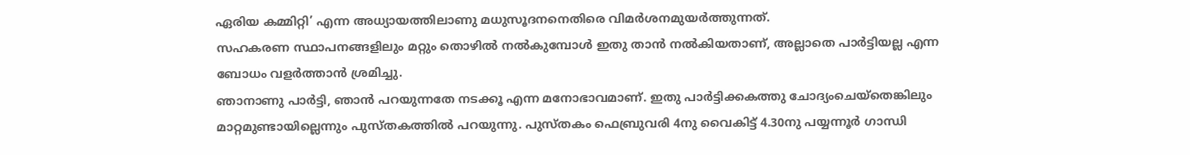ഏരിയ കമ്മിറ്റി’ എന്ന അധ്യായത്തിലാണു മധുസൂദനനെതിരെ വിമർശനമുയർത്തുന്നത്.
സഹകരണ സ്ഥാപനങ്ങളിലും മറ്റും തൊഴിൽ നൽകുമ്പോൾ ഇതു താൻ നൽകിയതാണ്, അല്ലാതെ പാർട്ടിയല്ല എന്ന ബോധം വളർത്താൻ ശ്രമിച്ചു.
ഞാനാണു പാർട്ടി, ഞാൻ പറയുന്നതേ നടക്കൂ എന്ന മനോഭാവമാണ്. ഇതു പാർട്ടിക്കകത്തു ചോദ്യംചെയ്തെങ്കിലും മാറ്റമുണ്ടായില്ലെന്നും പുസ്തകത്തിൽ പറയുന്നു. പുസ്തകം ഫെബ്രുവരി 4നു വൈകിട്ട് 4.30നു പയ്യന്നൂർ ഗാന്ധി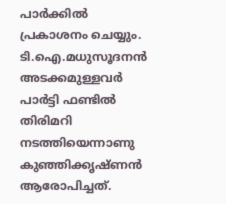പാർക്കിൽ പ്രകാശനം ചെയ്യും.
ടി.ഐ.മധുസൂദനൻ അടക്കമുള്ളവർ പാർട്ടി ഫണ്ടിൽ തിരിമറി നടത്തിയെന്നാണു കുഞ്ഞിക്കൃഷ്ണൻ ആരോപിച്ചത്.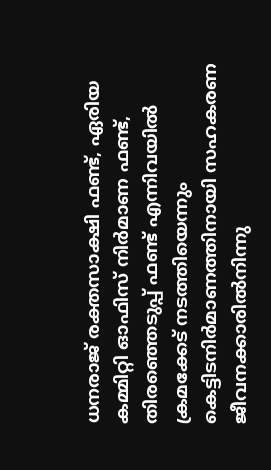ധനരാജ് രക്തസാക്ഷി ഫണ്ട്, ഏരിയ കമ്മിറ്റി ഓഫിസ് നിർമാണ ഫണ്ട്, തിരഞ്ഞെടുപ്പ് ഫണ്ട് എന്നിവയിൽ ക്രമക്കേട് നടത്തിയെന്നും കെട്ടിടനിർമാണത്തിനായി സഹകരണ ജീവനക്കാരിൽനിന്നു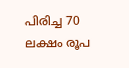പിരിച്ച 70 ലക്ഷം രൂപ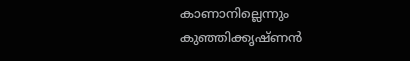കാണാനില്ലെന്നും കുഞ്ഞിക്കൃഷ്ണൻ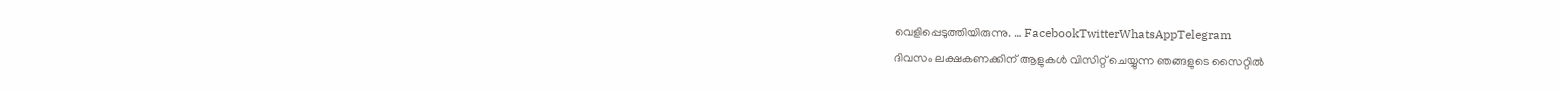വെളിപ്പെടുത്തിയിരുന്നു. … FacebookTwitterWhatsAppTelegram
ദിവസം ലക്ഷകണക്കിന് ആളുകൾ വിസിറ്റ് ചെയ്യുന്ന ഞങ്ങളുടെ സൈറ്റിൽ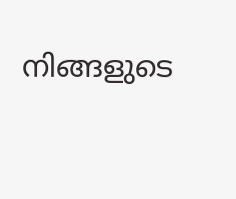നിങ്ങളുടെ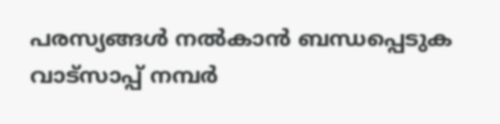പരസ്യങ്ങൾ നൽകാൻ ബന്ധപ്പെടുക വാട്സാപ്പ് നമ്പർ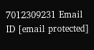7012309231 Email ID [email protected]